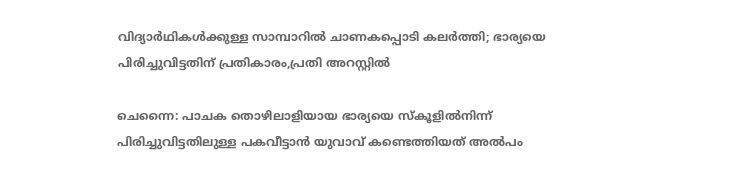വിദ്യാർഥികൾക്കുള്ള സാമ്പാറിൽ ചാണകപ്പൊടി കലർത്തി; ഭാര്യയെ പിരിച്ചുവിട്ടതിന് പ്രതികാരം,പ്രതി അറസ്റ്റിൽ

ചെന്നൈ: പാചക തൊഴിലാളിയായ ഭാര്യയെ സ്കൂളിൽനിന്ന് പിരിച്ചുവിട്ടതിലുള്ള പകവീട്ടാൻ യുവാവ് കണ്ടെത്തിയത് അൽപം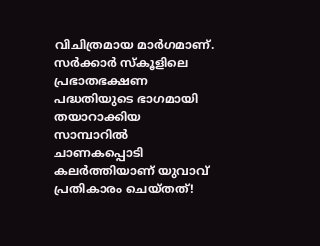വിചിത്രമായ മാർഗമാണ്. സർക്കാർ സ്കൂളിലെ പ്രഭാതഭക്ഷണ പദ്ധതിയുടെ ഭാഗമായി തയാറാക്കിയ സാമ്പാറിൽ ചാണകപ്പൊടി കലർത്തിയാണ് യുവാവ് പ്രതികാരം ചെയ്തത്!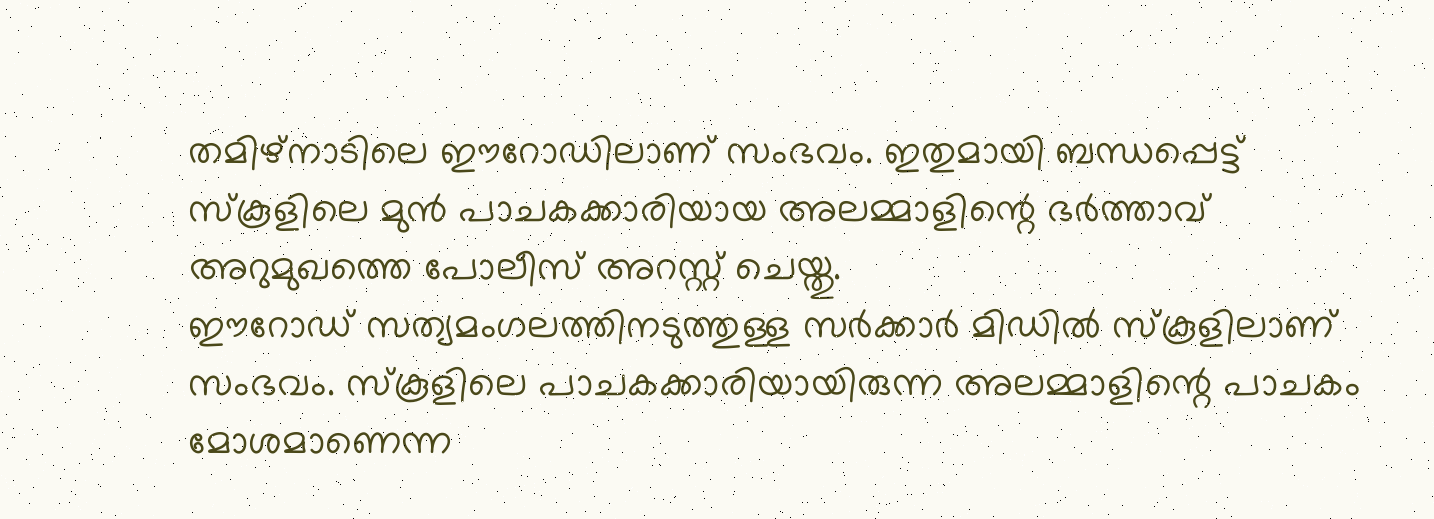തമിഴ്നാടിലെ ഈറോഡിലാണ് സംഭവം. ഇതുമായി ബന്ധപ്പെട്ട് സ്കൂളിലെ മുൻ പാചകക്കാരിയായ അലമ്മാളിന്റെ ഭർത്താവ് അറുമുഖത്തെ പോലീസ് അറസ്റ്റ് ചെയ്തു.
ഈറോഡ് സത്യമംഗലത്തിനടുത്തുള്ള സർക്കാർ മിഡിൽ സ്കൂളിലാണ് സംഭവം. സ്കൂളിലെ പാചകക്കാരിയായിരുന്ന അലമ്മാളിന്റെ പാചകം മോശമാണെന്ന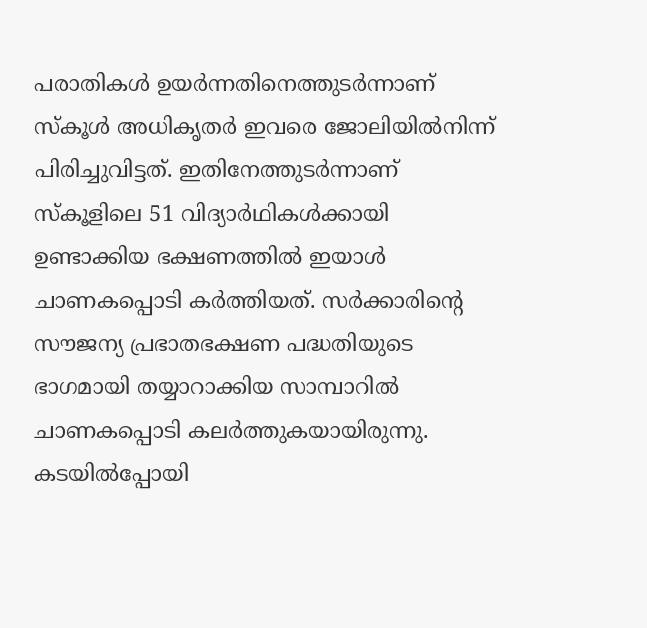പരാതികൾ ഉയർന്നതിനെത്തുടർന്നാണ് സ്കൂൾ അധികൃതർ ഇവരെ ജോലിയിൽനിന്ന് പിരിച്ചുവിട്ടത്. ഇതിനേത്തുടർന്നാണ് സ്കൂളിലെ 51 വിദ്യാർഥികൾക്കായി ഉണ്ടാക്കിയ ഭക്ഷണത്തിൽ ഇയാൾ ചാണകപ്പൊടി കർത്തിയത്. സർക്കാരിന്റെ സൗജന്യ പ്രഭാതഭക്ഷണ പദ്ധതിയുടെ ഭാഗമായി തയ്യാറാക്കിയ സാമ്പാറിൽ ചാണകപ്പൊടി കലർത്തുകയായിരുന്നു.
കടയിൽപ്പോയി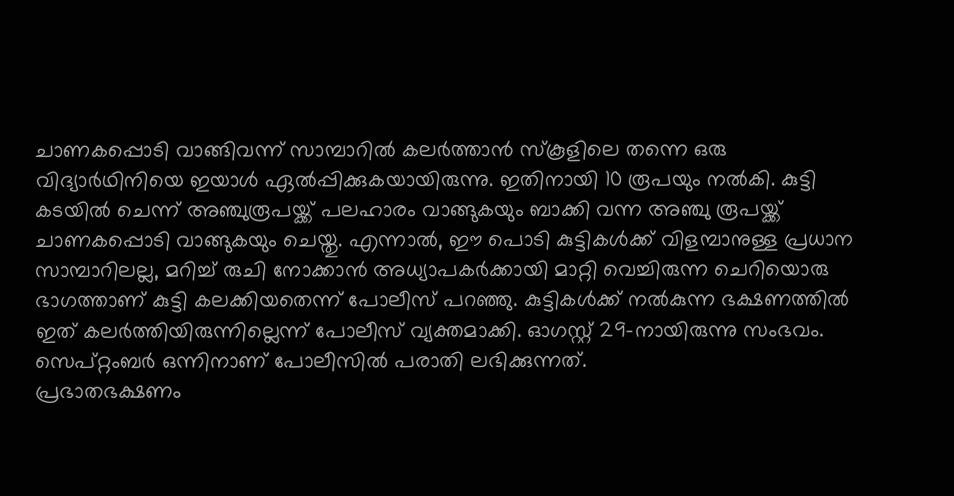ചാണകപ്പൊടി വാങ്ങിവന്ന് സാമ്പാറിൽ കലർത്താൻ സ്കൂളിലെ തന്നെ ഒരു വിദ്യാർഥിനിയെ ഇയാൾ ഏൽപ്പിക്കുകയായിരുന്നു. ഇതിനായി 10 രൂപയും നൽകി. കുട്ടി കടയിൽ ചെന്ന് അഞ്ചുരൂപയ്ക്ക് പലഹാരം വാങ്ങുകയും ബാക്കി വന്ന അഞ്ചു രൂപയ്ക്ക് ചാണകപ്പൊടി വാങ്ങുകയും ചെയ്തു. എന്നാൽ, ഈ പൊടി കുട്ടികൾക്ക് വിളമ്പാനുള്ള പ്രധാന സാമ്പാറിലല്ല, മറിച്ച് രുചി നോക്കാൻ അധ്യാപകർക്കായി മാറ്റി വെച്ചിരുന്ന ചെറിയൊരു ഭാഗത്താണ് കുട്ടി കലക്കിയതെന്ന് പോലീസ് പറഞ്ഞു. കുട്ടികൾക്ക് നൽകുന്ന ഭക്ഷണത്തിൽ ഇത് കലർത്തിയിരുന്നില്ലെന്ന് പോലീസ് വ്യക്തമാക്കി. ഓഗസ്റ്റ് 29-നായിരുന്നു സംഭവം. സെപ്റ്റംബർ ഒന്നിനാണ് പോലീസിൽ പരാതി ലഭിക്കുന്നത്.
പ്രഭാതഭക്ഷണം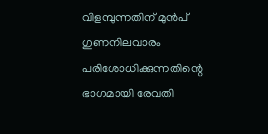വിളമ്പുന്നതിന് മുൻപ് ഗുണനിലവാരം പരിശോധിക്കുന്നതിന്റെ ഭാഗമായി രേവതി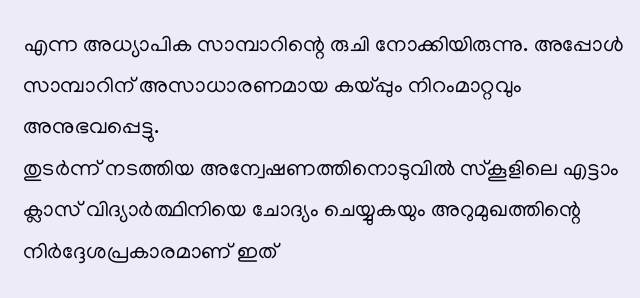എന്ന അധ്യാപിക സാമ്പാറിന്റെ രുചി നോക്കിയിരുന്നു. അപ്പോൾ സാമ്പാറിന് അസാധാരണമായ കയ്പ്പും നിറംമാറ്റവും അനുഭവപ്പെട്ടു.
തുടർന്ന് നടത്തിയ അന്വേഷണത്തിനൊടുവിൽ സ്കൂളിലെ എട്ടാം ക്ലാസ് വിദ്യാർത്ഥിനിയെ ചോദ്യം ചെയ്യുകയും അറുമുഖത്തിന്റെ നിർദ്ദേശപ്രകാരമാണ് ഇത്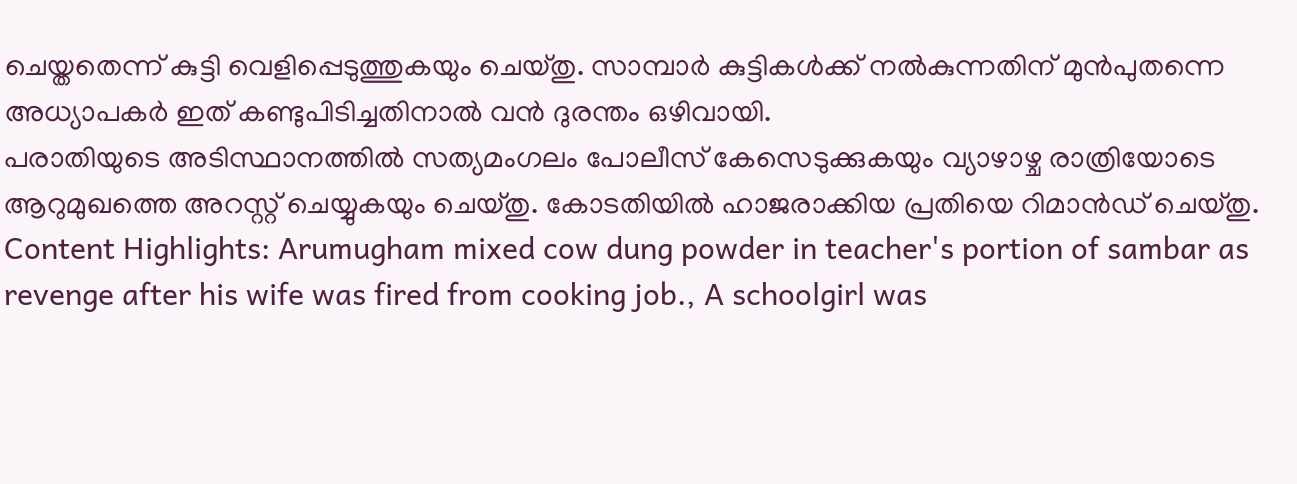ചെയ്തതെന്ന് കുട്ടി വെളിപ്പെടുത്തുകയും ചെയ്തു. സാമ്പാർ കുട്ടികൾക്ക് നൽകുന്നതിന് മുൻപുതന്നെ അധ്യാപകർ ഇത് കണ്ടുപിടിച്ചതിനാൽ വൻ ദുരന്തം ഒഴിവായി.
പരാതിയുടെ അടിസ്ഥാനത്തിൽ സത്യമംഗലം പോലീസ് കേസെടുക്കുകയും വ്യാഴാഴ്ച രാത്രിയോടെ ആറുമുഖത്തെ അറസ്റ്റ് ചെയ്യുകയും ചെയ്തു. കോടതിയിൽ ഹാജരാക്കിയ പ്രതിയെ റിമാൻഡ് ചെയ്തു.
Content Highlights: Arumugham mixed cow dung powder in teacher's portion of sambar as revenge after his wife was fired from cooking job., A schoolgirl was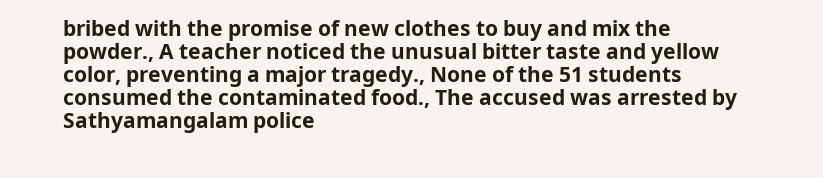bribed with the promise of new clothes to buy and mix the powder., A teacher noticed the unusual bitter taste and yellow color, preventing a major tragedy., None of the 51 students consumed the contaminated food., The accused was arrested by Sathyamangalam police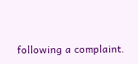following a complaint.